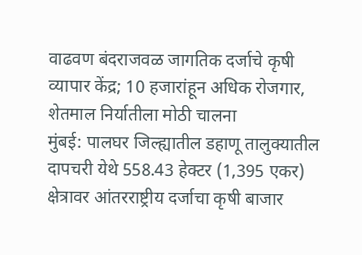वाढवण बंदराजवळ जागतिक दर्जाचे कृषी व्यापार केंद्र; 10 हजारांहून अधिक रोजगार, शेतमाल निर्यातीला मोठी चालना
मुंबई: पालघर जिल्ह्यातील डहाणू तालुक्यातील दापचरी येथे 558.43 हेक्टर (1,395 एकर) क्षेत्रावर आंतरराष्ट्रीय दर्जाचा कृषी बाजार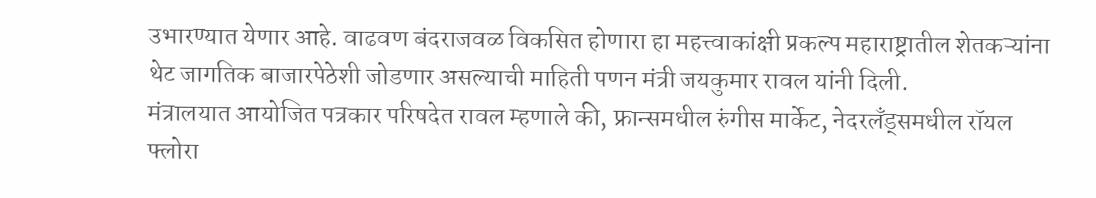उभारण्यात येणार आहे. वाढवण बंदराजवळ विकसित होणारा हा महत्त्वाकांक्षी प्रकल्प महाराष्ट्रातील शेतकऱ्यांना थेट जागतिक बाजारपेठेशी जोडणार असल्याची माहिती पणन मंत्री जयकुमार रावल यांनी दिली.
मंत्रालयात आयोजित पत्रकार परिषदेत रावल म्हणाले की, फ्रान्समधील रुंगीस मार्केट, नेदरलँड्समधील रॉयल फ्लोरा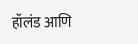हॉलंड आणि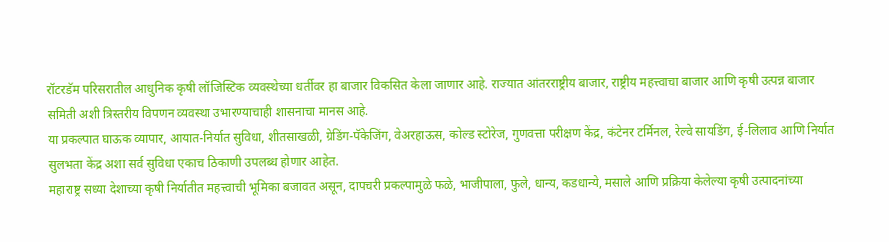रॉटरडॅम परिसरातील आधुनिक कृषी लॉजिस्टिक व्यवस्थेच्या धर्तीवर हा बाजार विकसित केला जाणार आहे. राज्यात आंतरराष्ट्रीय बाजार, राष्ट्रीय महत्त्वाचा बाजार आणि कृषी उत्पन्न बाजार समिती अशी त्रिस्तरीय विपणन व्यवस्था उभारण्याचाही शासनाचा मानस आहे.
या प्रकल्पात घाऊक व्यापार, आयात-निर्यात सुविधा, शीतसाखळी, ग्रेडिंग-पॅकेजिंग, वेअरहाऊस, कोल्ड स्टोरेज, गुणवत्ता परीक्षण केंद्र, कंटेनर टर्मिनल, रेल्वे सायडिंग, ई-लिलाव आणि निर्यात सुलभता केंद्र अशा सर्व सुविधा एकाच ठिकाणी उपलब्ध होणार आहेत.
महाराष्ट्र सध्या देशाच्या कृषी निर्यातीत महत्त्वाची भूमिका बजावत असून, दापचरी प्रकल्पामुळे फळे, भाजीपाला, फुले, धान्य, कडधान्ये, मसाले आणि प्रक्रिया केलेल्या कृषी उत्पादनांच्या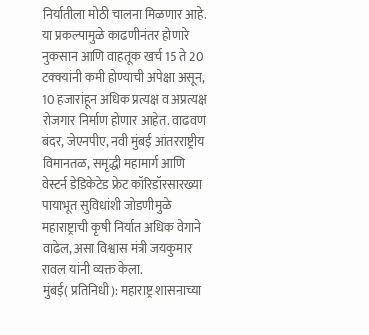निर्यातीला मोठी चालना मिळणार आहे.
या प्रकल्पामुळे काढणीनंतर होणारे नुकसान आणि वाहतूक खर्च 15 ते 20 टक्क्यांनी कमी होण्याची अपेक्षा असून, 10 हजारांहून अधिक प्रत्यक्ष व अप्रत्यक्ष रोजगार निर्माण होणार आहेत. वाढवण बंदर, जेएनपीए, नवी मुंबई आंतरराष्ट्रीय विमानतळ, समृद्धी महामार्ग आणि वेस्टर्न डेडिकेटेड फ्रेट कॉरिडॉरसारख्या पायाभूत सुविधांशी जोडणीमुळे महाराष्ट्राची कृषी निर्यात अधिक वेगाने वाढेल, असा विश्वास मंत्री जयकुमार रावल यांनी व्यक्त केला.
मुंबई( प्रतिनिधी): महाराष्ट्र शासनाच्या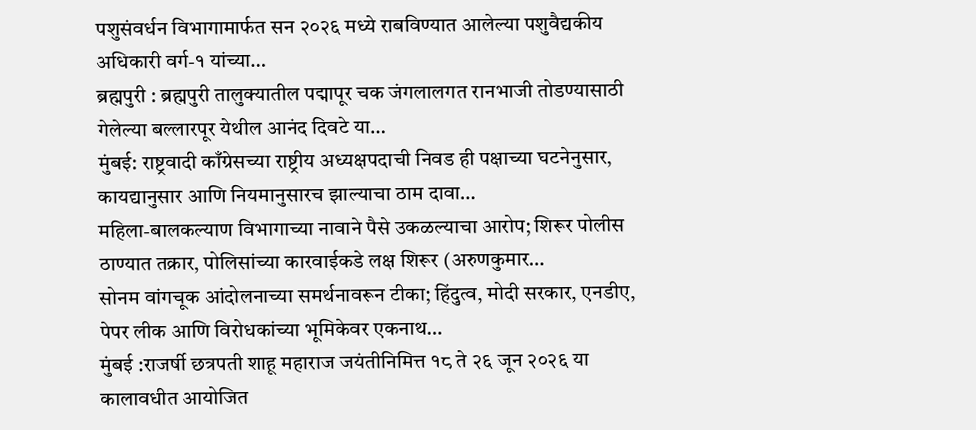पशुसंवर्धन विभागामार्फत सन २०२६ मध्ये राबविण्यात आलेल्या पशुवैद्यकीय अधिकारी वर्ग-१ यांच्या…
ब्रह्मपुरी : ब्रह्मपुरी तालुक्यातील पद्मापूर चक जंगलालगत रानभाजी तोडण्यासाठी गेलेल्या बल्लारपूर येथील आनंद दिवटे या…
मुंबई: राष्ट्रवादी काँग्रेसच्या राष्ट्रीय अध्यक्षपदाची निवड ही पक्षाच्या घटनेनुसार, कायद्यानुसार आणि नियमानुसारच झाल्याचा ठाम दावा…
महिला-बालकल्याण विभागाच्या नावाने पैसे उकळल्याचा आरोप; शिरूर पोलीस ठाण्यात तक्रार, पोलिसांच्या कारवाईकडे लक्ष शिरूर (अरुणकुमार…
सोनम वांगचूक आंदोलनाच्या समर्थनावरून टीका; हिंदुत्व, मोदी सरकार, एनडीए, पेपर लीक आणि विरोधकांच्या भूमिकेवर एकनाथ…
मुंबई :राजर्षी छत्रपती शाहू महाराज जयंतीनिमित्त १८ ते २६ जून २०२६ या कालावधीत आयोजित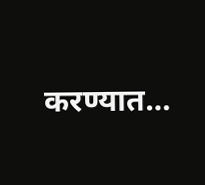करण्यात…